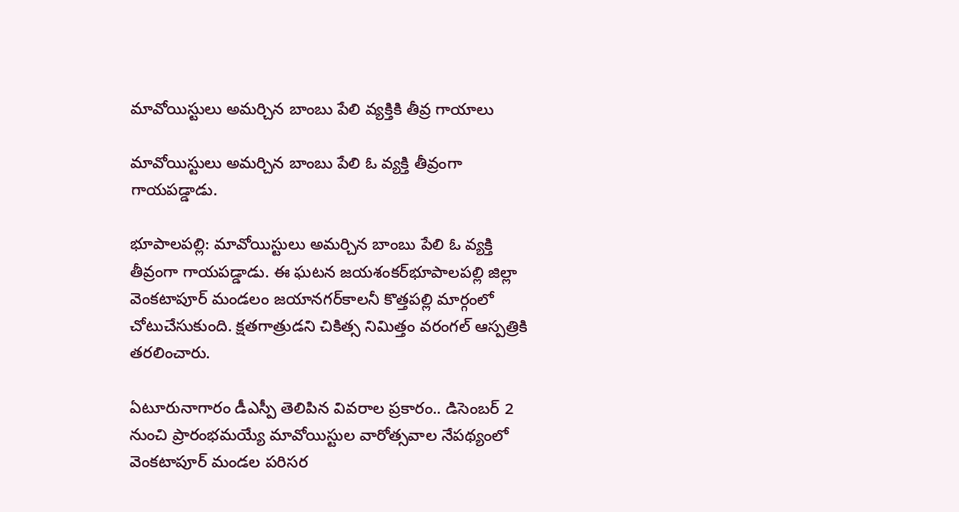మావోయిస్టులు అమర్చిన బాంబు పేలి వ్యక్తికి తీవ్ర గాయాలు

మావోయిస్టులు అమర్చిన బాంబు పేలి ఓ వ్యక్తి తీవ్రంగా గాయపడ్డాడు.

భూపాలపల్లి: మావోయిస్టులు అమర్చిన బాంబు పేలి ఓ వ్యక్తి తీవ్రంగా గాయపడ్డాడు. ఈ ఘటన జయశంకర్‌భూపాలపల్లి జిల్లా వెంకటాపూర్ మండలం జయానగర్‌కాలనీ కొత్తపల్లి మార్గంలో చోటుచేసుకుంది. క్షతగాత్రుడని చికిత్స నిమిత్తం వరంగల్ ఆస్పత్రికి తరలించారు.

ఏటూరునాగారం డీఎస్పీ తెలిపిన వివరాల ప్రకారం.. డిసెంబర్ 2 నుంచి ప్రారంభమయ్యే మావోయిస్టుల వారోత్సవాల నేపథ్యంలో వెంకటాపూర్ మండల పరిసర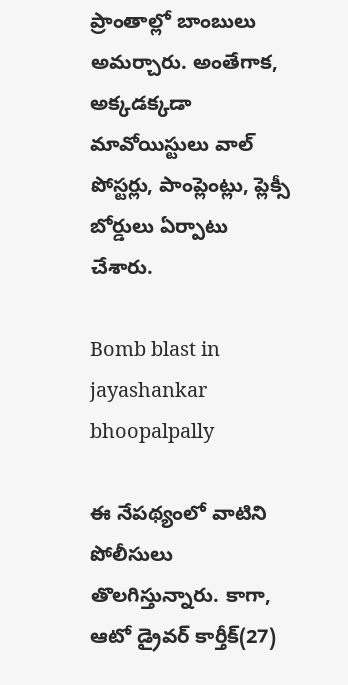ప్రాంతాల్లో బాంబులు అమర్చారు. అంతేగాక, అక్కడక్కడా మావోయిస్టులు వాల్ పోస్టర్లు, పాంప్లెంట్లు, ప్లెక్సీ బోర్డులు ఏర్పాటు చేశారు.

Bomb blast in jayashankar bhoopalpally

ఈ నేపథ్యంలో వాటిని పోలీసులు తొలగిస్తున్నారు. కాగా, ఆటో డ్రైవర్ కార్తీక్(27)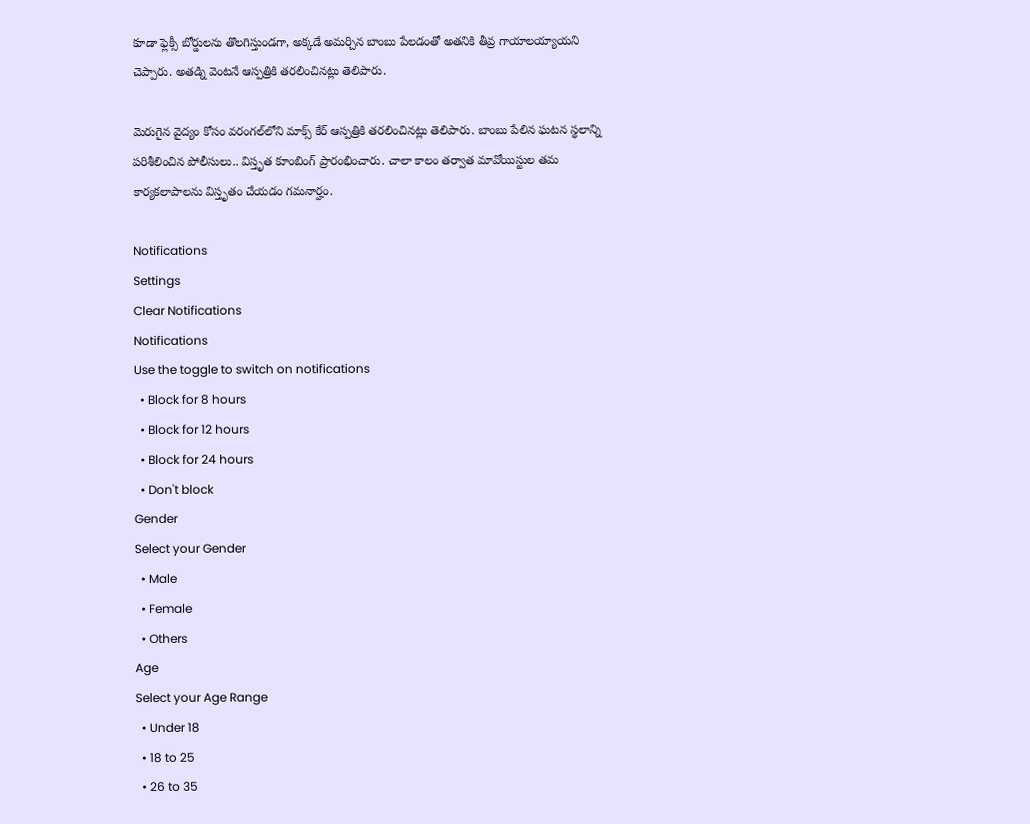కూడా ఫ్లెక్సీ బోర్డులను తొలగిస్తుండగా, అక్కడే అమర్చిన బాంబు పేలడంతో అతనికి తీవ్ర గాయాలయ్యాయని చెప్పారు. అతడ్ని వెంటనే ఆస్పత్రికి తరలించినట్లు తెలిపారు.

మెరుగైన వైద్యం కోసం వరంగల్‌లోని మాక్స్ కేర్ ఆస్పత్రికి తరలించినట్లు తెలిపారు. బాంబు పేలిన ఘటన స్థలాన్ని పరిశీలించిన పోలీసులు.. విస్తృత కూంబింగ్ ప్రారంభించారు. చాలా కాలం తర్వాత మావోయిస్టుల తమ కార్యకలాపాలను విస్తృతం చేయడం గమనార్హం.

Notifications
Settings
Clear Notifications
Notifications
Use the toggle to switch on notifications
  • Block for 8 hours
  • Block for 12 hours
  • Block for 24 hours
  • Don't block
Gender
Select your Gender
  • Male
  • Female
  • Others
Age
Select your Age Range
  • Under 18
  • 18 to 25
  • 26 to 35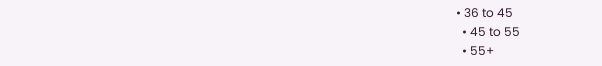• 36 to 45
  • 45 to 55
  • 55+